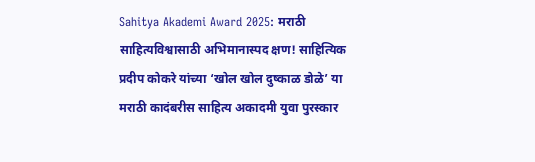Sahitya Akademi Award 2025: मराठी साहित्यविश्वासाठी अभिमानास्पद क्षण! साहित्यिक प्रदीप कोकरे यांच्या ‘खोल खोल दुष्काळ डोळे’ या मराठी कादंबरीस साहित्य अकादमी युवा पुरस्कार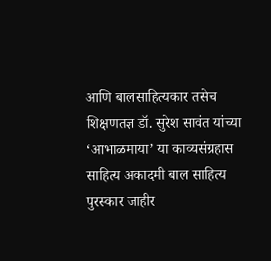आणि बालसाहित्यकार तसेच शिक्षणतज्ञ डॉ. सुरेश सावंत यांच्या ‘आभाळमाया’ या काव्यसंग्रहास साहित्य अकादमी बाल साहित्य पुरस्कार जाहीर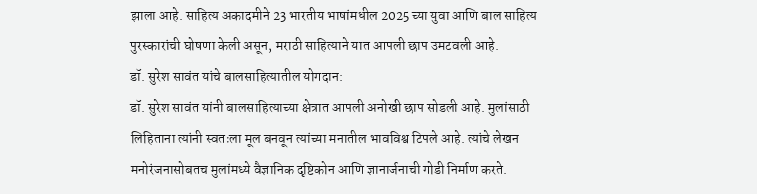झाला आहे. साहित्य अकादमीने 23 भारतीय भाषांमधील 2025 च्या युवा आणि बाल साहित्य पुरस्कारांची घोषणा केली असून, मराठी साहित्याने यात आपली छाप उमटवली आहे.
डॉ. सुरेश सावंत यांचे बालसाहित्यातील योगदान:
डॉ. सुरेश सावंत यांनी बालसाहित्याच्या क्षेत्रात आपली अनोखी छाप सोडली आहे. मुलांसाठी लिहिताना त्यांनी स्वतःला मूल बनवून त्यांच्या मनातील भावविश्व टिपले आहे. त्यांचे लेखन मनोरंजनासोबतच मुलांमध्ये वैज्ञानिक दृष्टिकोन आणि ज्ञानार्जनाची गोडी निर्माण करते.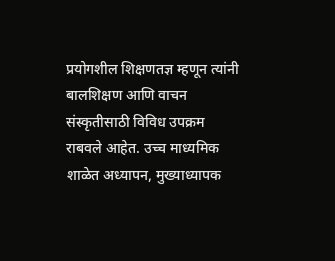प्रयोगशील शिक्षणतज्ञ म्हणून त्यांनी बालशिक्षण आणि वाचन संस्कृतीसाठी विविध उपक्रम राबवले आहेत. उच्च माध्यमिक शाळेत अध्यापन, मुख्याध्यापक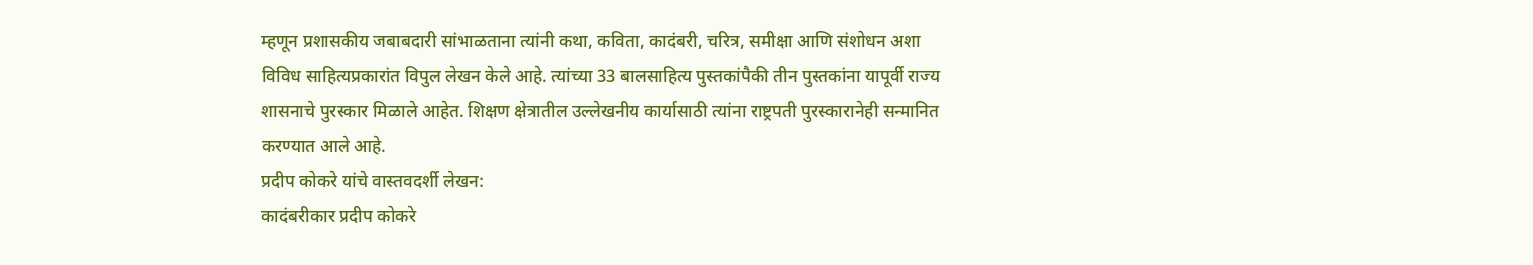म्हणून प्रशासकीय जबाबदारी सांभाळताना त्यांनी कथा, कविता, कादंबरी, चरित्र, समीक्षा आणि संशोधन अशा विविध साहित्यप्रकारांत विपुल लेखन केले आहे. त्यांच्या 33 बालसाहित्य पुस्तकांपैकी तीन पुस्तकांना यापूर्वी राज्य शासनाचे पुरस्कार मिळाले आहेत. शिक्षण क्षेत्रातील उल्लेखनीय कार्यासाठी त्यांना राष्ट्रपती पुरस्कारानेही सन्मानित करण्यात आले आहे.
प्रदीप कोकरे यांचे वास्तवदर्शी लेखन:
कादंबरीकार प्रदीप कोकरे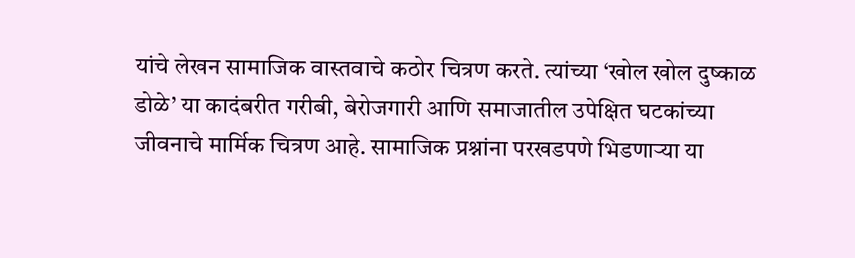यांचे लेखन सामाजिक वास्तवाचे कठोर चित्रण करते. त्यांच्या ‘खोल खोल दुष्काळ डोळे’ या कादंबरीत गरीबी, बेरोजगारी आणि समाजातील उपेक्षित घटकांच्या जीवनाचे मार्मिक चित्रण आहे. सामाजिक प्रश्नांना परखडपणे भिडणाऱ्या या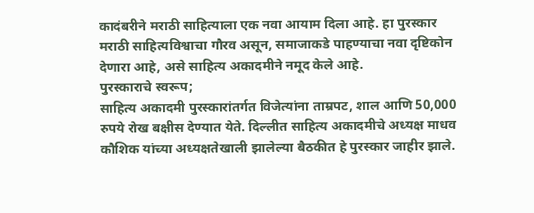कादंबरीने मराठी साहित्याला एक नवा आयाम दिला आहे. हा पुरस्कार मराठी साहित्यविश्वाचा गौरव असून, समाजाकडे पाहण्याचा नवा दृष्टिकोन देणारा आहे, असे साहित्य अकादमीने नमूद केले आहे.
पुरस्काराचे स्वरूप;
साहित्य अकादमी पुरस्कारांतर्गत विजेत्यांना ताम्रपट, शाल आणि 50,000 रुपये रोख बक्षीस देण्यात येते. दिल्लीत साहित्य अकादमीचे अध्यक्ष माधव कौशिक यांच्या अध्यक्षतेखाली झालेल्या बैठकीत हे पुरस्कार जाहीर झाले.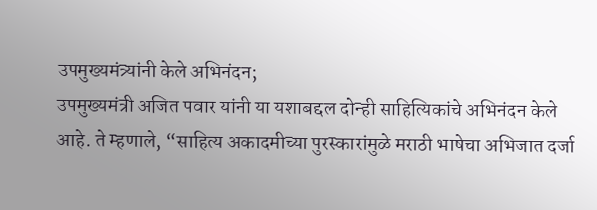उपमुख्यमंत्र्यांनी केले अभिनंदन;
उपमुख्यमंत्री अजित पवार यांनी या यशाबद्दल दोन्ही साहित्यिकांचे अभिनंदन केले आहे. ते म्हणाले, “साहित्य अकादमीच्या पुरस्कारांमुळे मराठी भाषेचा अभिजात दर्जा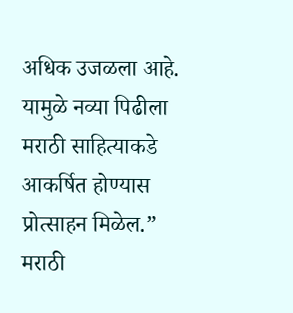अधिक उजळला आहे. यामुळे नव्या पिढीला मराठी साहित्याकडे आकर्षित होण्यास प्रोत्साहन मिळेल.”
मराठी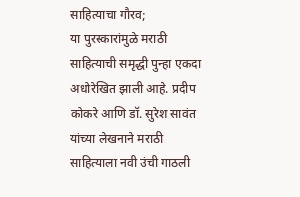साहित्याचा गौरव;
या पुरस्कारांमुळे मराठी साहित्याची समृद्धी पुन्हा एकदा अधोरेखित झाली आहे. प्रदीप कोकरे आणि डॉ. सुरेश सावंत यांच्या लेखनाने मराठी साहित्याला नवी उंची गाठली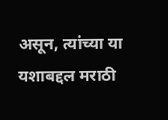असून, त्यांच्या या यशाबद्दल मराठी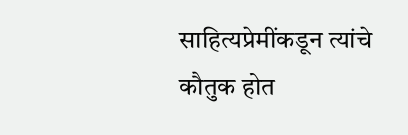साहित्यप्रेमींकडून त्यांचे कौतुक होत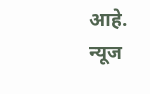आहे.
न्यूज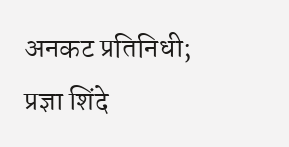अनकट प्रतिनिधी; प्रज्ञा शिंदे